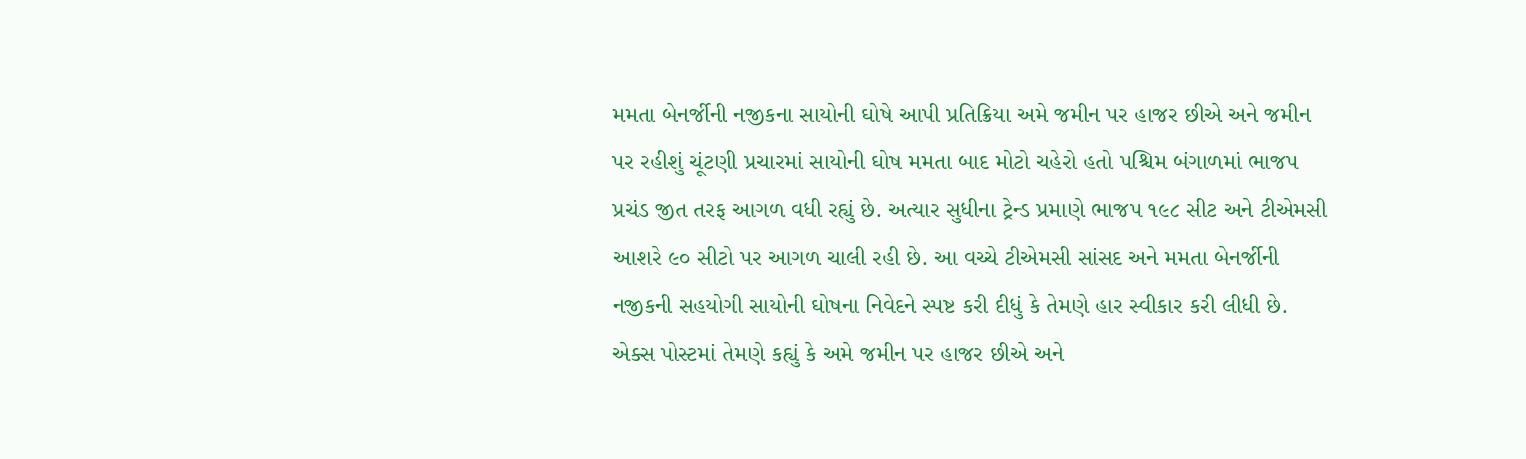મમતા બેનર્જીની નજીકના સાયોની ઘોષે આપી પ્રતિક્રિયા અમે જમીન પર હાજર છીએ અને જમીન પર રહીશું ચૂંટણી પ્રચારમાં સાયોની ઘોષ મમતા બાદ મોટો ચહેરો હતો પશ્ચિમ બંગાળમાં ભાજપ પ્રચંડ જીત તરફ આગળ વધી રહ્યું છે. અત્યાર સુધીના ટ્રેન્ડ પ્રમાણે ભાજપ ૧૯૮ સીટ અને ટીએમસી આશરે ૯૦ સીટો પર આગળ ચાલી રહી છે. આ વચ્ચે ટીએમસી સાંસદ અને મમતા બેનર્જીની નજીકની સહયોગી સાયોની ઘોષના નિવેદને સ્પષ્ટ કરી દીધું કે તેમણે હાર સ્વીકાર કરી લીધી છે. એક્સ પોસ્ટમાં તેમણે કહ્યું કે અમે જમીન પર હાજર છીએ અને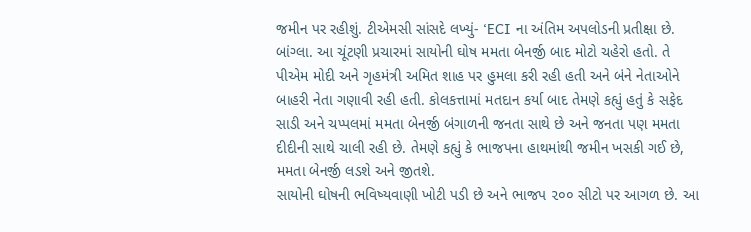જમીન પર રહીશું. ટીએમસી સાંસદે લખ્યું- ‘ECI ના અંતિમ અપલોડની પ્રતીક્ષા છે. બાંગ્લા. આ ચૂંટણી પ્રચારમાં સાયોની ઘોષ મમતા બેનર્જી બાદ મોટો ચહેરો હતો. તે પીએમ મોદી અને ગૃહમંત્રી અમિત શાહ પર હુમલા કરી રહી હતી અને બંને નેતાઓને બાહરી નેતા ગણાવી રહી હતી. કોલકત્તામાં મતદાન કર્યા બાદ તેમણે કહ્યું હતું કે સફેદ સાડી અને ચપ્પલમાં મમતા બેનર્જી બંગાળની જનતા સાથે છે અને જનતા પણ મમતા દીદીની સાથે ચાલી રહી છે. તેમણે કહ્યું કે ભાજપના હાથમાંથી જમીન ખસકી ગઈ છે, મમતા બેનર્જી લડશે અને જીતશે.
સાયોની ઘોષની ભવિષ્યવાણી ખોટી પડી છે અને ભાજપ ૨૦૦ સીટો પર આગળ છે. આ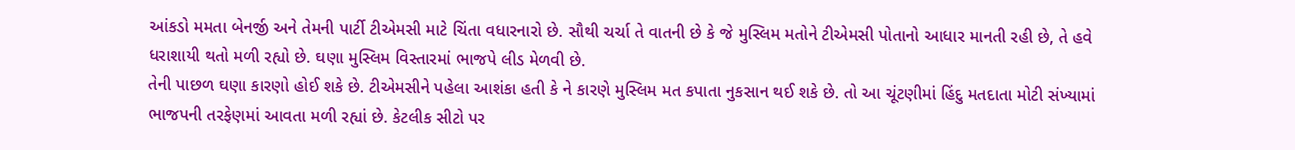આંકડો મમતા બેનર્જી અને તેમની પાર્ટી ટીએમસી માટે ચિંતા વધારનારો છે. સૌથી ચર્ચા તે વાતની છે કે જે મુસ્લિમ મતોને ટીએમસી પોતાનો આધાર માનતી રહી છે, તે હવે ધરાશાયી થતો મળી રહ્યો છે. ઘણા મુસ્લિમ વિસ્તારમાં ભાજપે લીડ મેળવી છે.
તેની પાછળ ઘણા કારણો હોઈ શકે છે. ટીએમસીને પહેલા આશંકા હતી કે ને કારણે મુસ્લિમ મત કપાતા નુકસાન થઈ શકે છે. તો આ ચૂંટણીમાં હિંદુ મતદાતા મોટી સંખ્યામાં ભાજપની તરફેણમાં આવતા મળી રહ્યાં છે. કેટલીક સીટો પર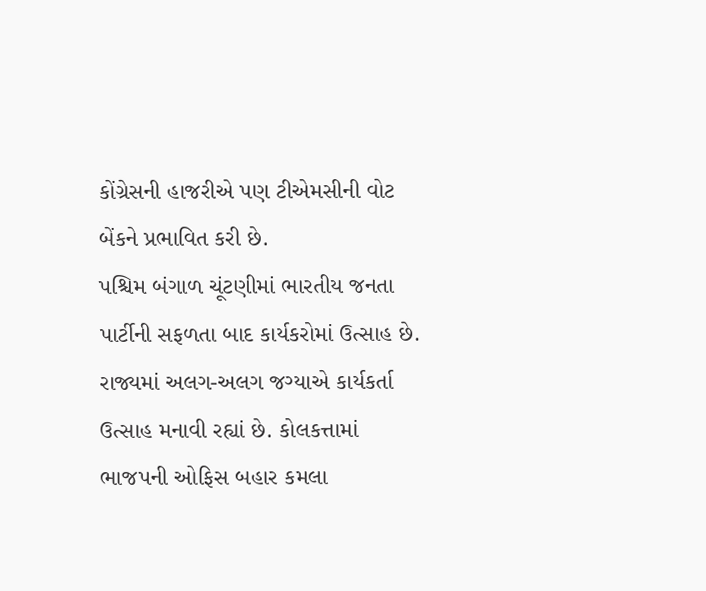કોંગ્રેસની હાજરીએ પણ ટીએમસીની વોટ બેંકને પ્રભાવિત કરી છે.
પશ્ચિમ બંગાળ ચૂંટણીમાં ભારતીય જનતા પાર્ટીની સફળતા બાદ કાર્યકરોમાં ઉત્સાહ છે. રાજ્યમાં અલગ-અલગ જગ્યાએ કાર્યકર્તા ઉત્સાહ મનાવી રહ્યાં છે. કોલકત્તામાં ભાજપની ઓફિસ બહાર કમલા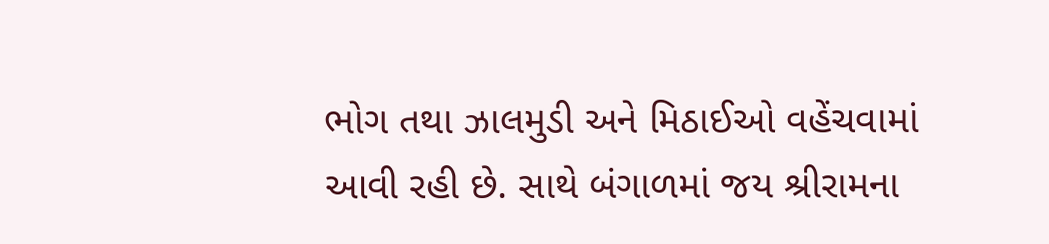ભોગ તથા ઝાલમુડી અને મિઠાઈઓ વહેંચવામાં આવી રહી છે. સાથે બંગાળમાં જય શ્રીરામના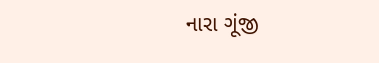નારા ગૂંજી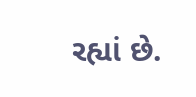રહ્યાં છે.